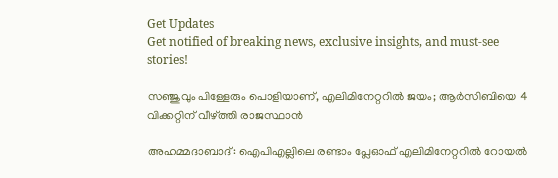Get Updates
Get notified of breaking news, exclusive insights, and must-see stories!

സഞ്ജുവും പിള്ളേരും പൊളിയാണ്, എലിമിനേറ്ററില്‍ ജയം; ആര്‍സിബിയെ 4 വിക്കറ്റിന് വീഴ്ത്തി രാജസ്ഥാന്‍

അഹമ്മദാബാദ്: ഐപിഎല്ലിലെ രണ്ടാം പ്ലേഓഫ് എലിമിനേറ്ററില്‍ റോയല്‍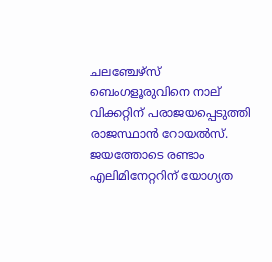ചലഞ്ചേഴ്‌സ് ബെംഗളൂരുവിനെ നാല് വിക്കറ്റിന് പരാജയപ്പെടുത്തി രാജസ്ഥാന്‍ റോയല്‍സ്. ജയത്തോടെ രണ്ടാം എലിമിനേറ്ററിന് യോഗ്യത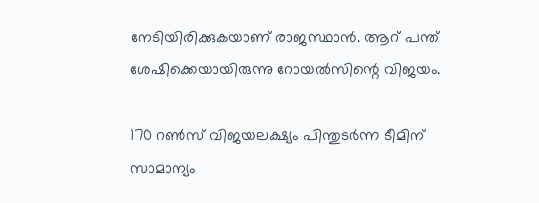നേടിയിരിക്കുകയാണ് രാജസ്ഥാന്‍. ആറ് പന്ത് ശേഷിക്കെയായിരുന്നു റോയല്‍സിന്റെ വിജയം.

170 റണ്‍സ് വിജയലക്ഷ്യം പിന്തുടര്‍ന്ന ടീമിന് സാമാന്യം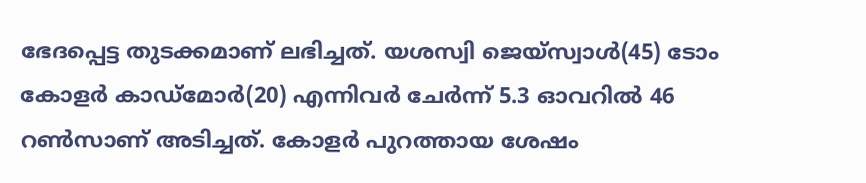ഭേദപ്പെട്ട തുടക്കമാണ് ലഭിച്ചത്. യശസ്വി ജെയ്‌സ്വാള്‍(45) ടോം കോളര്‍ കാഡ്‌മോര്‍(20) എന്നിവര്‍ ചേര്‍ന്ന് 5.3 ഓവറില്‍ 46 റണ്‍സാണ് അടിച്ചത്. കോളര്‍ പുറത്തായ ശേഷം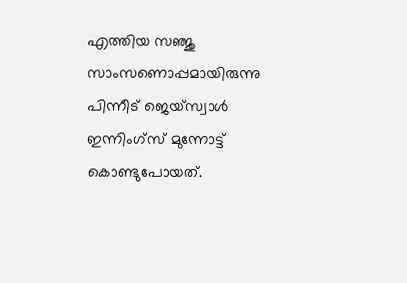എത്തിയ സഞ്ജു സാംസണൊപ്പമായിരുന്നു പിന്നീട് ജെയ്‌സ്വാള്‍ ഇന്നിംഗ്‌സ് മുന്നോട്ട് കൊണ്ടുപോയത്.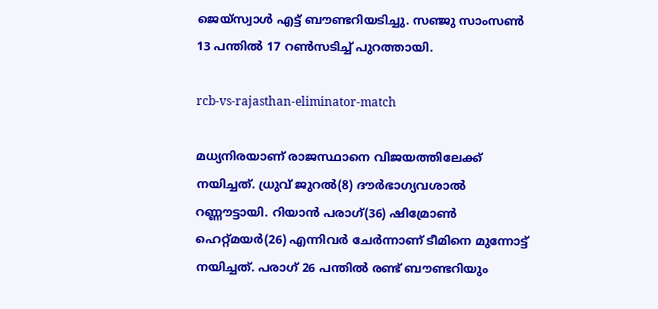ജെയ്‌സ്വാള്‍ എട്ട് ബൗണ്ടറിയടിച്ചു. സഞ്ജു സാംസണ്‍ 13 പന്തില്‍ 17 റണ്‍സടിച്ച് പുറത്തായി.

rcb-vs-rajasthan-eliminator-match

മധ്യനിരയാണ് രാജസ്ഥാനെ വിജയത്തിലേക്ക് നയിച്ചത്. ധ്രുവ് ജുറല്‍(8) ദൗര്‍ഭാഗ്യവശാല്‍ റണ്ണൗട്ടായി. റിയാന്‍ പരാഗ്(36) ഷിമ്രോണ്‍ ഹെറ്റ്മയര്‍(26) എന്നിവര്‍ ചേര്‍ന്നാണ് ടീമിനെ മുന്നോട്ട് നയിച്ചത്. പരാഗ് 26 പന്തില്‍ രണ്ട് ബൗണ്ടറിയും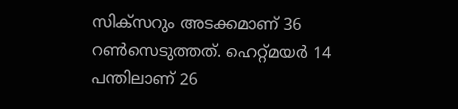സിക്‌സറും അടക്കമാണ് 36 റണ്‍സെടുത്തത്. ഹെറ്റ്മയര്‍ 14 പന്തിലാണ് 26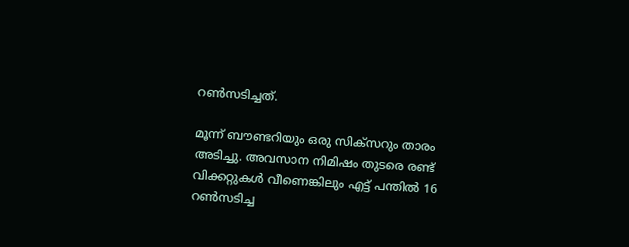റണ്‍സടിച്ചത്.

മൂന്ന് ബൗണ്ടറിയും ഒരു സിക്‌സറും താരം അടിച്ചു. അവസാന നിമിഷം തുടരെ രണ്ട് വിക്കറ്റുകള്‍ വീണെങ്കിലും എട്ട് പന്തില്‍ 16 റണ്‍സടിച്ച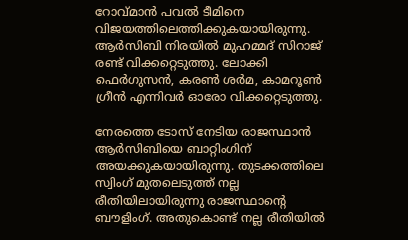റോവ്മാന്‍ പവല്‍ ടീമിനെ വിജയത്തിലെത്തിക്കുകയായിരുന്നു. ആര്‍സിബി നിരയില്‍ മുഹമ്മദ് സിറാജ് രണ്ട് വിക്കറ്റെടുത്തു. ലോക്കി ഫെര്‍ഗുസന്‍, കരണ്‍ ശര്‍മ, കാമറൂണ്‍ ഗ്രീന്‍ എന്നിവര്‍ ഓരോ വിക്കറ്റെടുത്തു.

നേരത്തെ ടോസ് നേടിയ രാജസ്ഥാന്‍ ആര്‍സിബിയെ ബാറ്റിംഗിന് അയക്കുകയായിരുന്നു. തുടക്കത്തിലെ സ്വിംഗ് മുതലെടുത്ത് നല്ല രീതിയിലായിരുന്നു രാജസ്ഥാന്റെ ബൗളിംഗ്. അതുകൊണ്ട് നല്ല രീതിയില്‍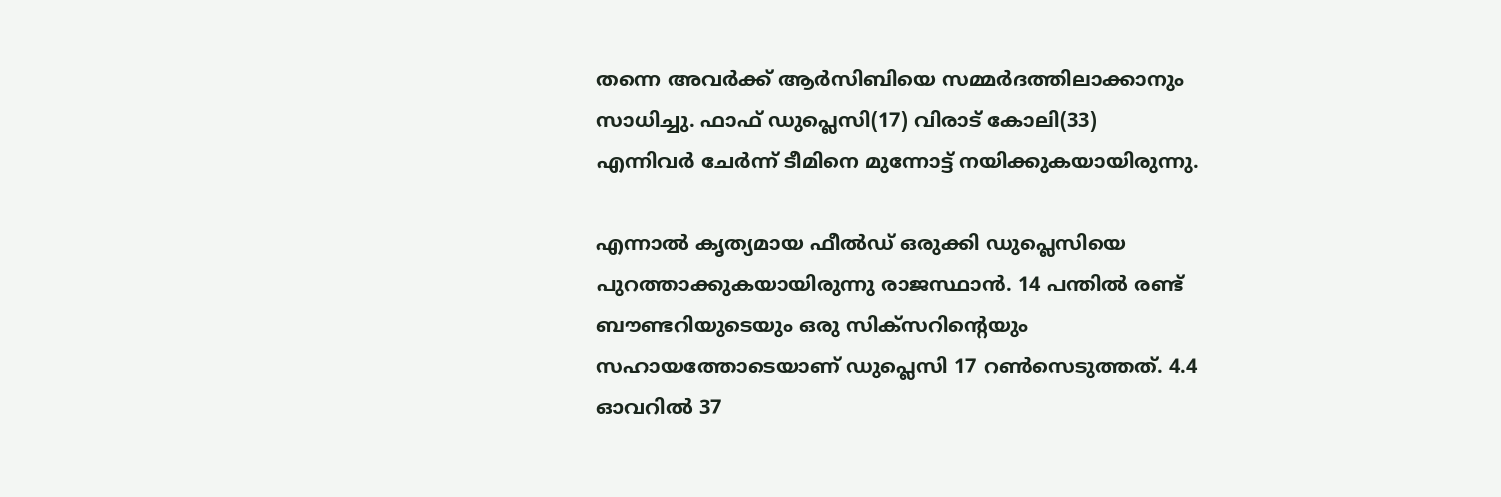തന്നെ അവര്‍ക്ക് ആര്‍സിബിയെ സമ്മര്‍ദത്തിലാക്കാനും സാധിച്ചു. ഫാഫ് ഡുപ്ലെസി(17) വിരാട് കോലി(33) എന്നിവര്‍ ചേര്‍ന്ന് ടീമിനെ മുന്നോട്ട് നയിക്കുകയായിരുന്നു.

എന്നാല്‍ കൃത്യമായ ഫീല്‍ഡ് ഒരുക്കി ഡുപ്ലെസിയെ പുറത്താക്കുകയായിരുന്നു രാജസ്ഥാന്‍. 14 പന്തില്‍ രണ്ട് ബൗണ്ടറിയുടെയും ഒരു സിക്‌സറിന്റെയും സഹായത്തോടെയാണ് ഡുപ്ലെസി 17 റണ്‍സെടുത്തത്. 4.4 ഓവറില്‍ 37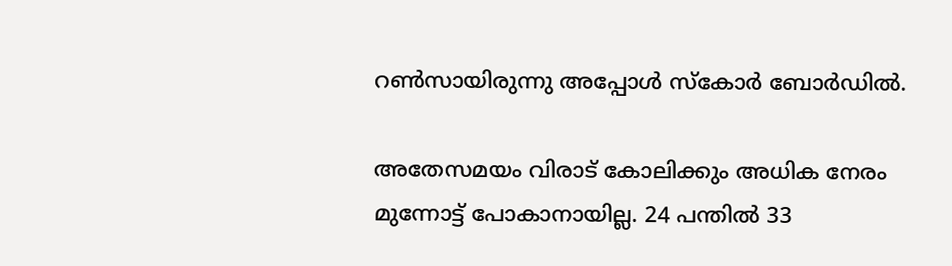റണ്‍സായിരുന്നു അപ്പോള്‍ സ്‌കോര്‍ ബോര്‍ഡില്‍.

അതേസമയം വിരാട് കോലിക്കും അധിക നേരം മുന്നോട്ട് പോകാനായില്ല. 24 പന്തില്‍ 33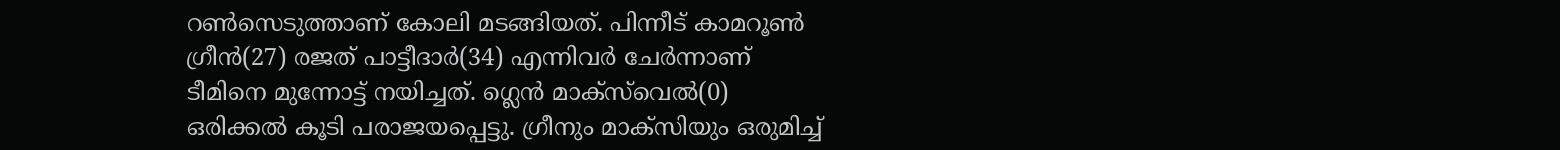റണ്‍സെടുത്താണ് കോലി മടങ്ങിയത്. പിന്നീട് കാമറൂണ്‍ ഗ്രീന്‍(27) രജത് പാട്ടീദാര്‍(34) എന്നിവര്‍ ചേര്‍ന്നാണ് ടീമിനെ മുന്നോട്ട് നയിച്ചത്. ഗ്ലെന്‍ മാക്‌സ്‌വെല്‍(0) ഒരിക്കല്‍ കൂടി പരാജയപ്പെട്ടു. ഗ്രീനും മാക്‌സിയും ഒരുമിച്ച്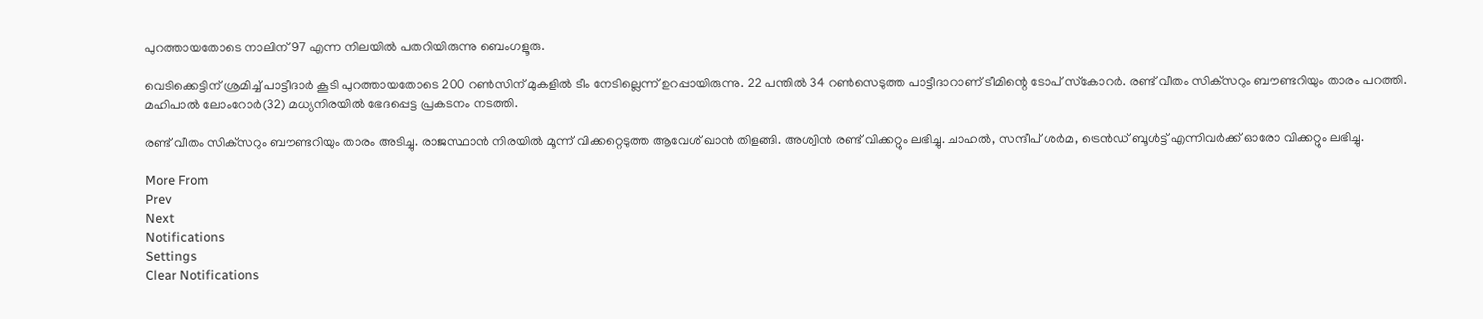പുറത്തായതോടെ നാലിന് 97 എന്ന നിലയില്‍ പതറിയിരുന്നു ബെംഗളൂരു.

വെടിക്കെട്ടിന് ശ്രമിച്ച് പാട്ടീദാര്‍ കൂടി പുറത്തായതോടെ 200 റണ്‍സിന് മുകളില്‍ ടീം നേടില്ലെന്ന് ഉറപ്പായിരുന്നു. 22 പന്തില്‍ 34 റണ്‍സെടുത്ത പാട്ടീദാറാണ് ടീമിന്റെ ടോപ് സ്‌കോറര്‍. രണ്ട് വീതം സിക്‌സറും ബൗണ്ടറിയും താരം പറത്തി. മഹിപാല്‍ ലോംറോര്‍(32) മധ്യനിരയില്‍ ഭേദപ്പെട്ട പ്രകടനം നടത്തി.

രണ്ട് വീതം സിക്‌സറും ബൗണ്ടറിയും താരം അടിച്ചു. രാജസ്ഥാന്‍ നിരയില്‍ മൂന്ന് വിക്കറ്റെടുത്ത ആവേശ് ഖാന്‍ തിളങ്ങി. അശ്വിന്‍ രണ്ട് വിക്കറ്റും ലഭിച്ചു. ചാഹല്‍, സന്ദീപ് ശര്‍മ, ട്രെന്‍ഡ് ബൂള്‍ട്ട് എന്നിവര്‍ക്ക് ഓരോ വിക്കറ്റും ലഭിച്ചു.

More From
Prev
Next
Notifications
Settings
Clear Notifications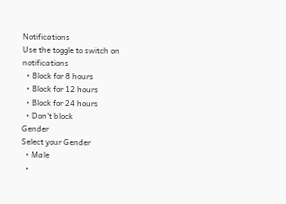Notifications
Use the toggle to switch on notifications
  • Block for 8 hours
  • Block for 12 hours
  • Block for 24 hours
  • Don't block
Gender
Select your Gender
  • Male
  •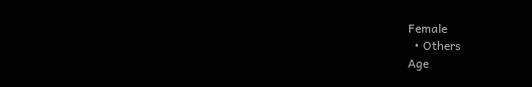Female
  • Others
Age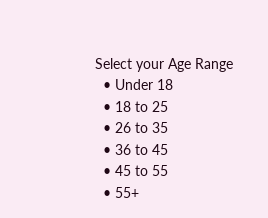Select your Age Range
  • Under 18
  • 18 to 25
  • 26 to 35
  • 36 to 45
  • 45 to 55
  • 55+